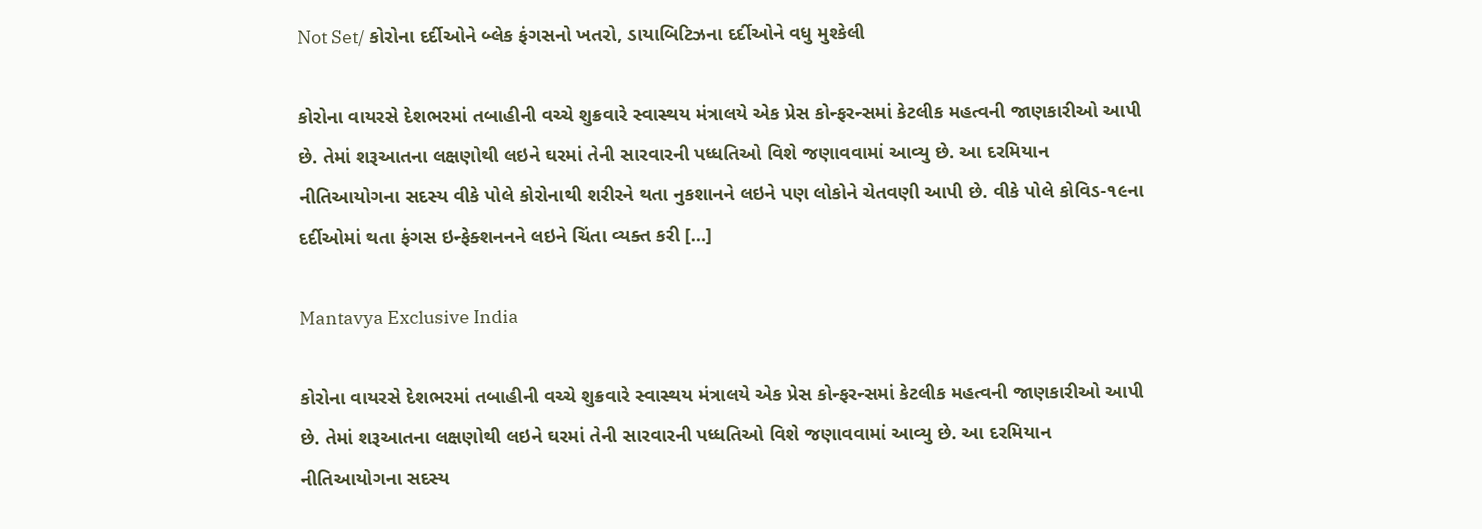Not Set/ કોરોના દર્દીઓને બ્લેક ફંગસનો ખતરો, ડાયાબિટિઝના દર્દીઓને વધુ મુશ્કેલી

કોરોના વાયરસે દેશભરમાં તબાહીની વચ્ચે શુક્રવારે સ્વાસ્થય મંત્રાલયે એક પ્રેસ કોન્ફરન્સમાં કેટલીક મહત્વની જાણકારીઓ આપી છે. તેમાં શરૂઆતના લક્ષણોથી લઇને ઘરમાં તેની સારવારની પધ્ધતિઓ વિશે જણાવવામાં આવ્યુ છે. આ દરમિયાન નીતિઆયોગના સદસ્ય વીકે પોલે કોરોનાથી શરીરને થતા નુકશાનને લઇને પણ લોકોને ચેતવણી આપી છે. વીકે પોલે કોવિડ-૧૯ના દર્દીઓમાં થતા ફંગસ ઇન્ફેક્શનનને લઇને ચિંતા વ્યક્ત કરી […]

Mantavya Exclusive India

કોરોના વાયરસે દેશભરમાં તબાહીની વચ્ચે શુક્રવારે સ્વાસ્થય મંત્રાલયે એક પ્રેસ કોન્ફરન્સમાં કેટલીક મહત્વની જાણકારીઓ આપી છે. તેમાં શરૂઆતના લક્ષણોથી લઇને ઘરમાં તેની સારવારની પધ્ધતિઓ વિશે જણાવવામાં આવ્યુ છે. આ દરમિયાન નીતિઆયોગના સદસ્ય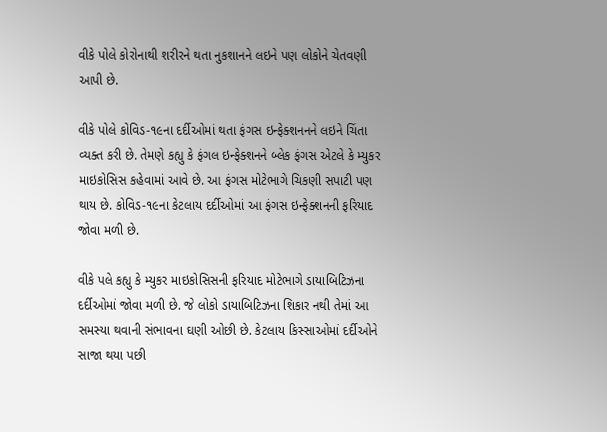વીકે પોલે કોરોનાથી શરીરને થતા નુકશાનને લઇને પણ લોકોને ચેતવણી આપી છે.

વીકે પોલે કોવિડ-૧૯ના દર્દીઓમાં થતા ફંગસ ઇન્ફેક્શનનને લઇને ચિંતા વ્યક્ત કરી છે. તેમણે કહ્યુ કે ફંગલ ઇન્ફેક્શનને બ્લેક ફંગસ એટલે કે મ્યુકર માઇકોસિસ કહેવામાં આવે છે. આ ફંગસ મોટેભાગે ચિકણી સપાટી પણ થાય છે. કોવિડ-૧૯ના કેટલાય દર્દીઓમાં આ ફંગસ ઇન્ફેક્શનની ફરિયાદ જોવા મળી છે.

વીકે પલે કહ્યુ કે મ્યુકર માઇકોસિસની ફરિયાદ મોટેભાગે ડાયાબિટિઝના દર્દીઓમાં જોવા મળી છે. જે લોકો ડાયાબિટિઝના શિકાર નથી તેમાં આ સમસ્યા થવાની સંભાવના ઘણી ઓછી છે. કેટલાય કિસ્સાઓમાં દર્દીઓને સાજા થયા પછી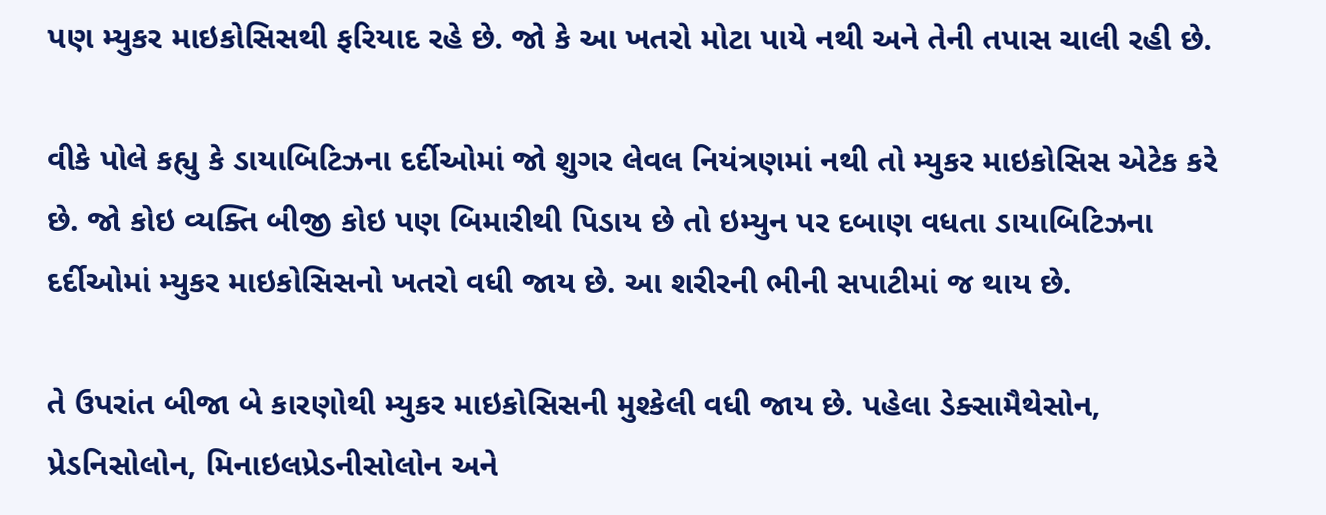પણ મ્યુકર માઇકોસિસથી ફરિયાદ રહે છે. જો કે આ ખતરો મોટા પાયે નથી અને તેની તપાસ ચાલી રહી છે.

વીકે પોલે કહ્યુ કે ડાયાબિટિઝના દર્દીઓમાં જો શુગર લેવલ નિયંત્રણમાં નથી તો મ્યુકર માઇકોસિસ એટેક કરે છે. જો કોઇ વ્યક્તિ બીજી કોઇ પણ બિમારીથી પિડાય છે તો ઇમ્યુન પર દબાણ વધતા ડાયાબિટિઝના દર્દીઓમાં મ્યુકર માઇકોસિસનો ખતરો વધી જાય છે. આ શરીરની ભીની સપાટીમાં જ થાય છે.

તે ઉપરાંત બીજા બે કારણોથી મ્યુકર માઇકોસિસની મુશ્કેલી વધી જાય છે. પહેલા ડેક્સામૈથેસોન, પ્રેડનિસોલોન, મિનાઇલપ્રેડનીસોલોન અને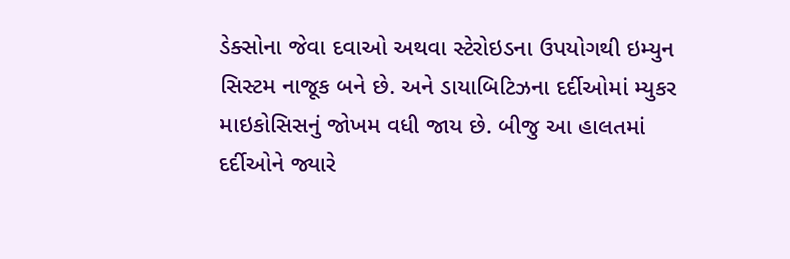ડેક્સોના જેવા દવાઓ અથવા સ્ટેરોઇડના ઉપયોગથી ઇમ્યુન સિસ્ટમ નાજૂક બને છે. અને ડાયાબિટિઝના દર્દીઓમાં મ્યુકર માઇકોસિસનું જોખમ વધી જાય છે. બીજુ આ હાલતમાં દર્દીઓને જ્યારે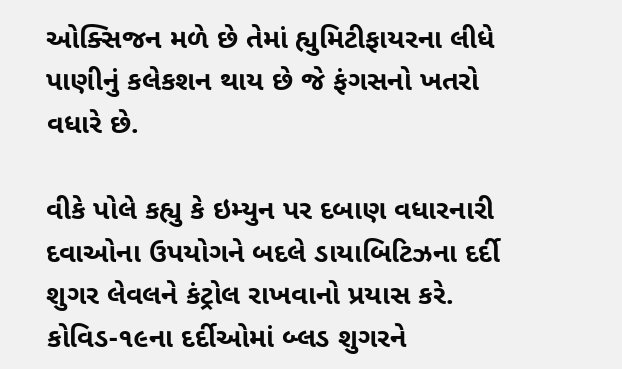ઓક્સિજન મળે છે તેમાં હ્યુમિટીફાયરના લીધે પાણીનું કલેકશન થાય છે જે ફંગસનો ખતરો વધારે છે.

વીકે પોલે કહ્યુ કે ઇમ્યુન પર દબાણ વધારનારી દવાઓના ઉપયોગને બદલે ડાયાબિટિઝના દર્દી શુગર લેવલને કંટ્રોલ રાખવાનો પ્રયાસ કરે. કોવિડ-૧૯ના દર્દીઓમાં બ્લડ શુગરને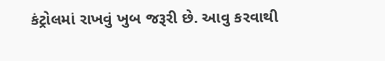કંટ્રોલમાં રાખવું ખુબ જરૂરી છે. આવુ કરવાથી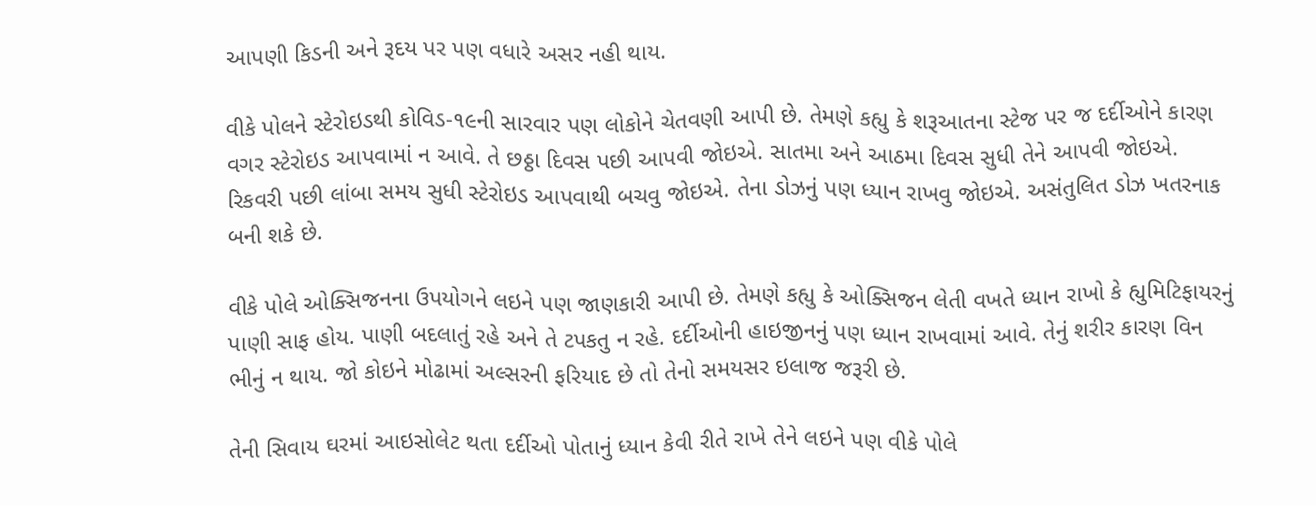આપણી કિડની અને રૂદય પર પણ વધારે અસર નહી થાય.

વીકે પોલને સ્ટેરોઇડથી કોવિડ-૧૯ની સારવાર પણ લોકોને ચેતવણી આપી છે. તેમણે કહ્યુ કે શરૂઆતના સ્ટેજ પર જ દર્દીઓને કારણ વગર સ્ટેરોઇડ આપવામાં ન આવે. તે છઠ્ઠા દિવસ પછી આપવી જોઇએ. સાતમા અને આઠમા દિવસ સુધી તેને આપવી જોઇએ. રિકવરી પછી લાંબા સમય સુધી સ્ટેરોઇડ આપવાથી બચવુ જોઇએ. તેના ડોઝનું પણ ધ્યાન રાખવુ જોઇએ. અસંતુલિત ડોઝ ખતરનાક બની શકે છે.

વીકે પોલે ઓક્સિજનના ઉપયોગને લઇને પણ જાણકારી આપી છે. તેમણે કહ્યુ કે ઓક્સિજન લેતી વખતે ધ્યાન રાખો કે હ્યુમિટિફાયરનું પાણી સાફ હોય. પાણી બદલાતું રહે અને તે ટપકતુ ન રહે. દર્દીઓની હાઇજીનનું પણ ધ્યાન રાખવામાં આવે. તેનું શરીર કારણ વિન ભીનું ન થાય. જો કોઇને મોઢામાં અલ્સરની ફરિયાદ છે તો તેનો સમયસર ઇલાજ જરૂરી છે.

તેની સિવાય ઘરમાં આઇસોલેટ થતા દર્દીઓ પોતાનું ધ્યાન કેવી રીતે રાખે તેને લઇને પણ વીકે પોલે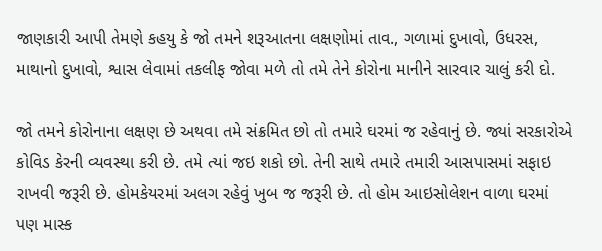જાણકારી આપી તેમણે કહયુ કે જો તમને શરૂઆતના લક્ષણોમાં તાવ., ગળામાં દુખાવો, ઉધરસ, માથાનો દુખાવો, શ્વાસ લેવામાં તકલીફ જોવા મળે તો તમે તેને કોરોના માનીને સારવાર ચાલું કરી દો.

જો તમને કોરોનાના લક્ષણ છે અથવા તમે સંક્રમિત છો તો તમારે ઘરમાં જ રહેવાનું છે. જ્યાં સરકારોએ કોવિડ કેરની વ્યવસ્થા કરી છે. તમે ત્યાં જઇ શકો છો. તેની સાથે તમારે તમારી આસપાસમાં સફાઇ રાખવી જરૂરી છે. હોમકેયરમાં અલગ રહેવું ખુબ જ જરૂરી છે. તો હોમ આઇસોલેશન વાળા ઘરમાં પણ માસ્ક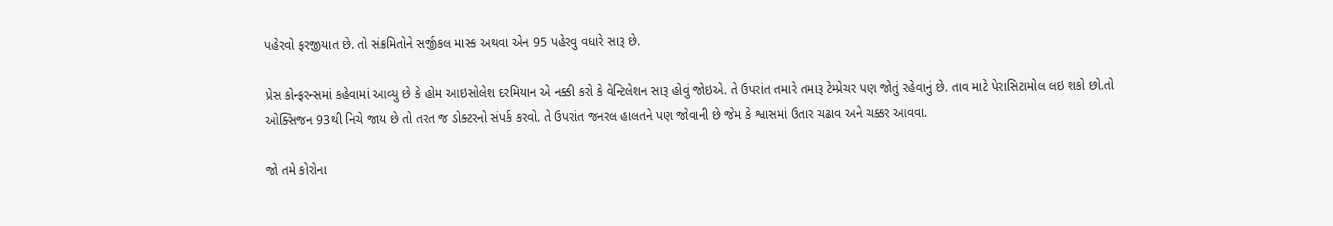પહેરવો ફરજીયાત છે. તો સંક્રમિતોને સર્જીકલ માસ્ક અથવા એન 95 પહેરવુ વધારે સારૂ છે.

પ્રેસ કોન્ફરન્સમાં કહેવામાં આવ્યુ છે કે હોમ આઇસોલેશ દરમિયાન એ નક્કી કરો કે વેન્ટિલેશન સારૂ હોવું જોઇએ. તે ઉપરાંત તમારે તમારૂ ટેમ્પ્રેચર પણ જોતું રહેવાનું છે. તાવ માટે પેરાસિટામોલ લઇ શકો છો.તો ઓક્સિજન 93થી નિચે જાય છે તો તરત જ ડોક્ટરનો સંપર્ક કરવો. તે ઉપરાંત જનરલ હાલતને પણ જોવાની છે જેમ કે શ્વાસમાં ઉતાર ચઢાવ અને ચક્કર આવવા.

જો તમે કોરોના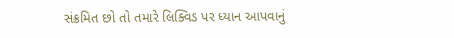સંક્રમિત છો તો તમારે લિક્વિડ પર ધ્યાન આપવાનું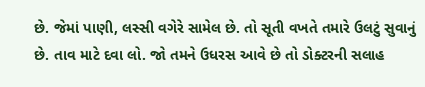છે. જેમાં પાણી, લસ્સી વગેરે સામેલ છે. તો સૂતી વખતે તમારે ઉલટું સુવાનું છે. તાવ માટે દવા લો. જો તમને ઉધરસ આવે છે તો ડોક્ટરની સલાહ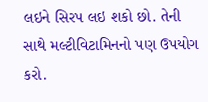લઇને સિરપ લઇ શકો છો. તેની સાથે મલ્ટીવિટામિનનો પણ ઉપયોગ કરો.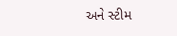અને સ્ટીમ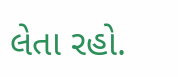લેતા રહો.